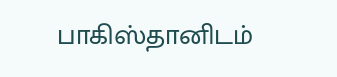பாகிஸ்தானிடம்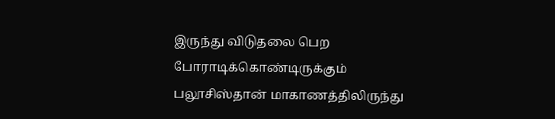இருந்து விடுதலை பெற போராடிக்கொண்டிருக்கும் பலூசிஸ்தான் மாகாணத்திலிருந்து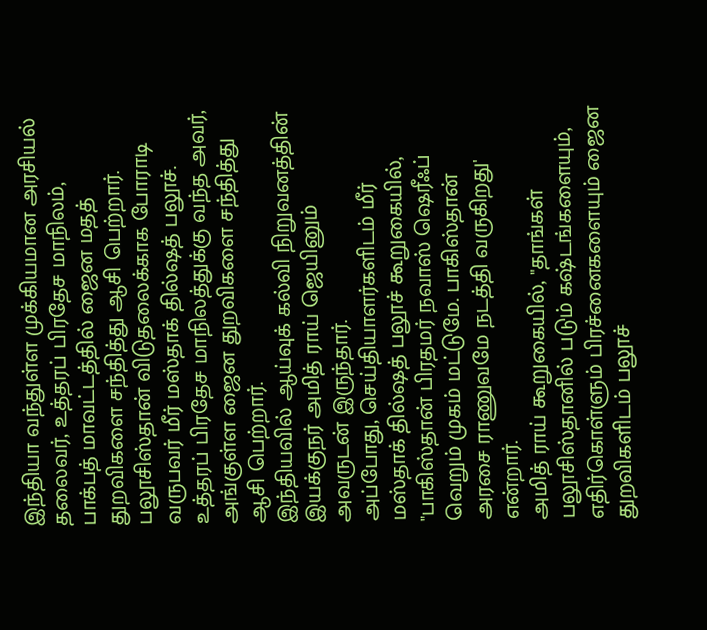இந்தியா வந்துள்ள முக்கியமான அரசியல் தலைவர், உத்தரப் பிரதேச மாநிலம், பாக்பத் மாவட்டத்தில் ஜைன மதத் துறவிகளை சந்தித்து ஆசி பெற்றார்.
பலூசிஸ்தான் விடுதலைக்காக போராடி வருபவர் மீர் மஸ்தாக் தில்ஷத் பலூச். உத்தரப் பிரதேச மாநிலத்துக்கு வந்த அவர், அங்குள்ள ஜைன துறவிகளை சந்தித்து ஆசி பெற்றார்.
இந்தியவில் ஆய்வுக் கல்வி நிறுவனத்தின் இயக்குநர் அமித் ராய் ஜெயினும் அவருடன் இருந்தார்.
அப்போது, செய்தியாளர்களிடம் மீர் மஸ்தாக் தில்ஷத் பலூச் கூறுகையில், "பாகிஸ்தான் பிரதமர் நவாஸ் ஷெரீஃப் வெறும் முகம் மட்டுமே. பாகிஸ்தான் அரசை ராணுவமே நடத்தி வருகிறது' என்றார்.
அமித் ராய் கூறுகையில், "தாங்கள் பலூசிஸ்தானில் படும் கஷ்டங்களையும், எதிர்கொள்ளும் பிரச்னைகளையும் ஜைன துறவிகளிடம் பலூச்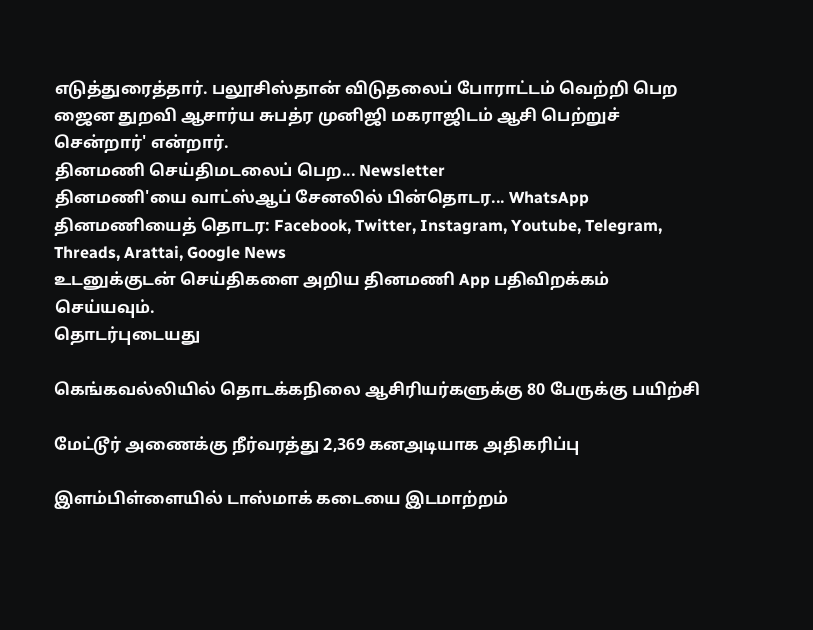எடுத்துரைத்தார். பலூசிஸ்தான் விடுதலைப் போராட்டம் வெற்றி பெற ஜைன துறவி ஆசார்ய சுபத்ர முனிஜி மகராஜிடம் ஆசி பெற்றுச் சென்றார்' என்றார்.
தினமணி செய்திமடலைப் பெற... Newsletter
தினமணி'யை வாட்ஸ்ஆப் சேனலில் பின்தொடர... WhatsApp
தினமணியைத் தொடர: Facebook, Twitter, Instagram, Youtube, Telegram, Threads, Arattai, Google News
உடனுக்குடன் செய்திகளை அறிய தினமணி App பதிவிறக்கம் செய்யவும்.
தொடர்புடையது

கெங்கவல்லியில் தொடக்கநிலை ஆசிரியர்களுக்கு 80 பேருக்கு பயிற்சி

மேட்டூர் அணைக்கு நீர்வரத்து 2,369 கனஅடியாக அதிகரிப்பு

இளம்பிள்ளையில் டாஸ்மாக் கடையை இடமாற்றம்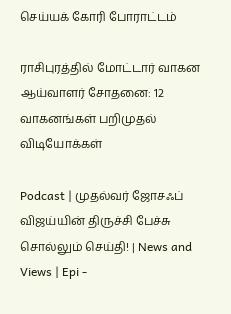செய்யக் கோரி போராட்டம்

ராசிபுரத்தில் மோட்டார் வாகன ஆய்வாளர் சோதனை: 12 வாகனங்கள் பறிமுதல்
விடியோக்கள்

Podcast | முதல்வர் ஜோசஃப் விஜய்யின் திருச்சி பேச்சு சொல்லும் செய்தி! | News and Views | Epi -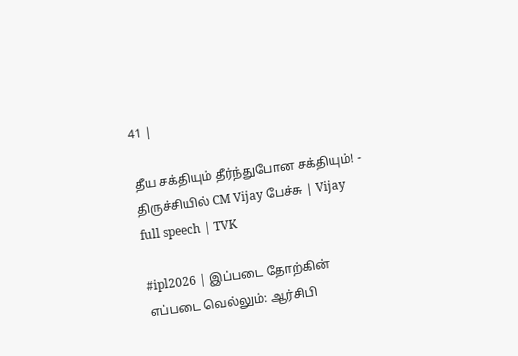41 |

தீய சக்தியும் தீர்ந்துபோன சக்தியும்! - திருச்சியில் CM Vijay பேச்சு | Vijay full speech | TVK

#ipl2026 | இப்படை தோற்கின் எப்படை வெல்லும்: ஆர்சிபி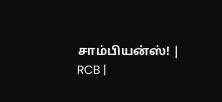சாம்பியன்ஸ்! | RCB |